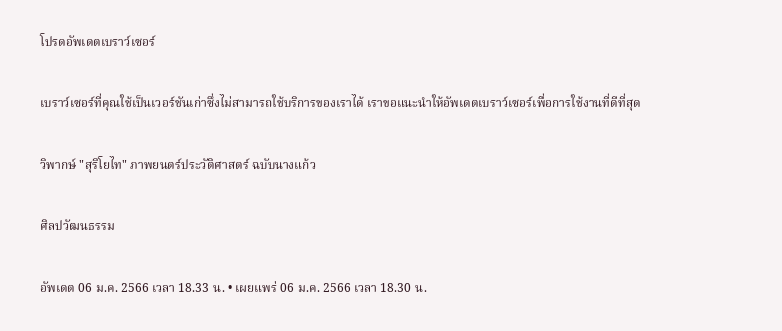โปรดอัพเดตเบราว์เซอร์

เบราว์เซอร์ที่คุณใช้เป็นเวอร์ชันเก่าซึ่งไม่สามารถใช้บริการของเราได้ เราขอแนะนำให้อัพเดตเบราว์เซอร์เพื่อการใช้งานที่ดีที่สุด

วิพากษ์ "สุริโยไท" ภาพยนตร์ประวัติศาสตร์ ฉบับนางแก้ว

ศิลปวัฒนธรรม

อัพเดต 06 ม.ค. 2566 เวลา 18.33 น. • เผยแพร่ 06 ม.ค. 2566 เวลา 18.30 น.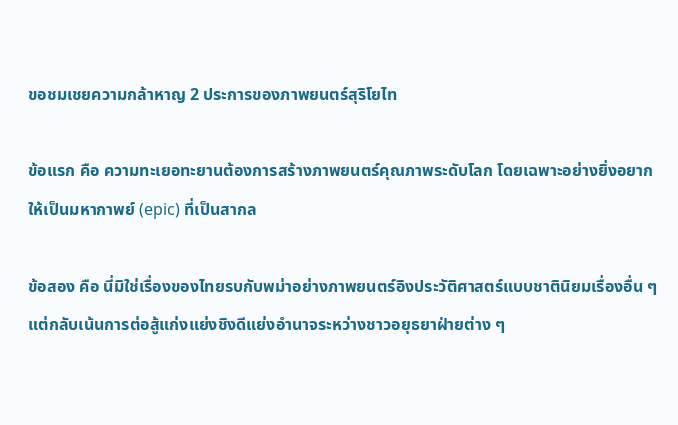ขอชมเชยความกล้าหาญ 2 ประการของภาพยนตร์สุริโยไท

ข้อแรก คือ ความทะเยอทะยานต้องการสร้างภาพยนตร์คุณภาพระดับโลก โดยเฉพาะอย่างยิ่งอยากให้เป็นมหากาพย์ (epic) ที่เป็นสากล

ข้อสอง คือ นี่มิใช่เรื่องของไทยรบกับพม่าอย่างภาพยนตร์อิงประวัติศาสตร์แบบชาตินิยมเรื่องอื่น ๆ แต่กลับเน้นการต่อสู้แก่งแย่งชิงดีแย่งอำนาจระหว่างชาวอยุธยาฝ่ายต่าง ๆ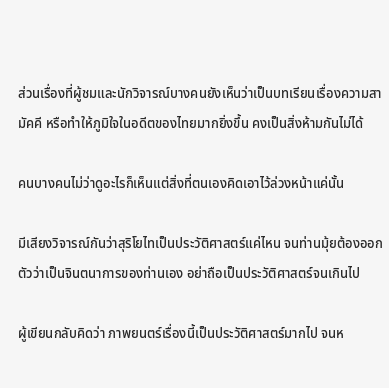ส่วนเรื่องที่ผู้ชมและนักวิจารณ์บางคนยังเห็นว่าเป็นบทเรียนเรื่องความสามัคคี หรือทำให้ภูมิใจในอดีตของไทยมากยิ่งขึ้น คงเป็นสิ่งห้ามกันไม่ได้

คนบางคนไม่ว่าดูอะไรก็เห็นแต่สิ่งที่ตนเองคิดเอาไว้ล่วงหน้าแค่นั้น

มีเสียงวิจารณ์กันว่าสุริโยไทเป็นประวัติศาสตร์แค่ไหน จนท่านมุ้ยต้องออกตัวว่าเป็นจินตนาการของท่านเอง อย่าถือเป็นประวัติศาสตร์จนเกินไป

ผู้เขียนกลับคิดว่า ภาพยนตร์เรื่องนี้เป็นประวัติศาสตร์มากไป จนห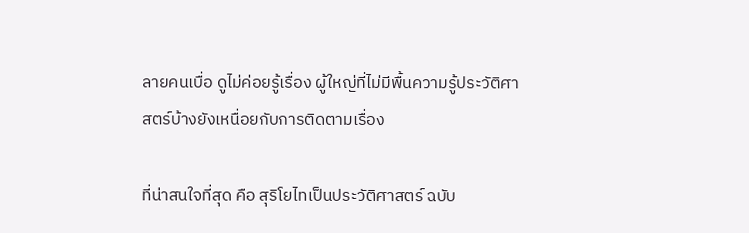ลายคนเบื่อ ดูไม่ค่อยรู้เรื่อง ผู้ใหญ่ที่ไม่มีพื้นความรู้ประวัติศาสตร์บ้างยังเหนื่อยกับการติดตามเรื่อง

ที่น่าสนใจที่สุด คือ สุริโยไทเป็นประวัติศาสตร์ ฉบับ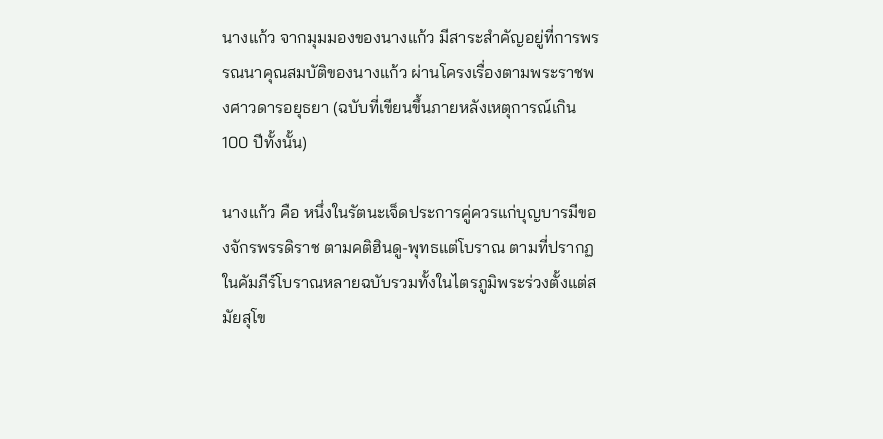นางแก้ว จากมุมมองของนางแก้ว มีสาระสำคัญอยู่ที่การพรรณนาคุณสมบัติของนางแก้ว ผ่านโครงเรื่องตามพระราชพงศาวดารอยุธยา (ฉบับที่เขียนขึ้นภายหลังเหตุการณ์เกิน 100 ปีทั้งนั้น)

นางแก้ว คือ หนึ่งในรัตนะเจ็ดประการคู่ควรแก่บุญบารมีของจักรพรรดิราช ตามคติฮินดู-พุทธแต่โบราณ ตามที่ปรากฏในคัมภีร์โบราณหลายฉบับรวมทั้งในไตรภูมิพระร่วงตั้งแต่สมัยสุโข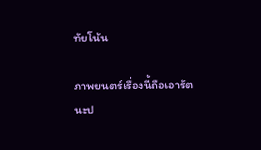ทัยโน้น

ภาพยนตร์เรื่องนี้ถือเอารัตนะป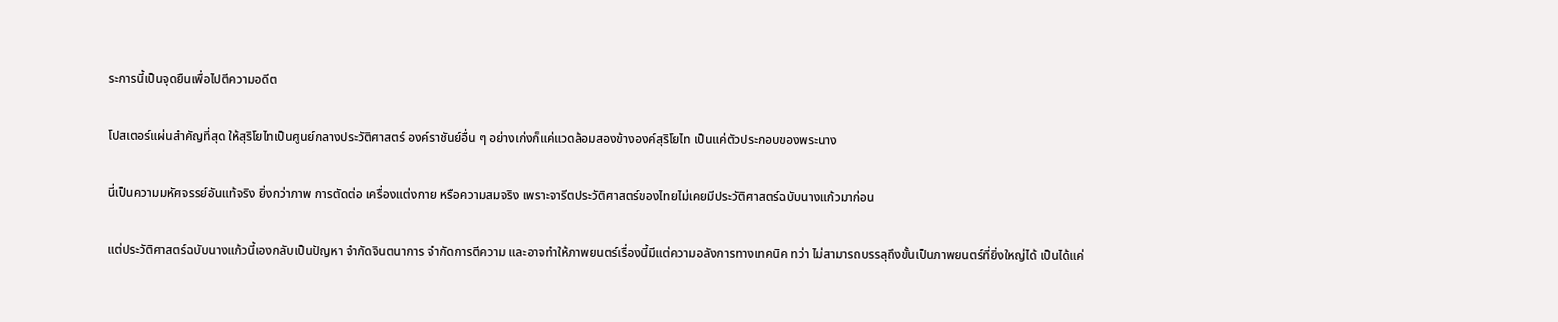ระการนี้เป็นจุดยืนเพื่อไปตีความอดีต

โปสเตอร์แผ่นสำคัญที่สุด ให้สุริโยไทเป็นศูนย์กลางประวัติศาสตร์ องค์ราชันย์อื่น ๆ อย่างเก่งก็แค่แวดล้อมสองข้างองค์สุริโยไท เป็นแค่ตัวประกอบของพระนาง

นี่เป็นความมหัศจรรย์อันแท้จริง ยิ่งกว่าภาพ การตัดต่อ เครื่องแต่งกาย หรือความสมจริง เพราะจารีตประวัติศาสตร์ของไทยไม่เคยมีประวัติศาสตร์ฉบับนางแก้วมาก่อน

แต่ประวัติศาสตร์ฉบับนางแก้วนี้เองกลับเป็นปัญหา จำกัดจินตนาการ จำกัดการตีความ และอาจทำให้ภาพยนตร์เรื่องนี้มีแต่ความอลังการทางเทคนิค ทว่า ไม่สามารถบรรลุถึงขั้นเป็นภาพยนตร์ที่ยิ่งใหญ่ได้ เป็นได้แค่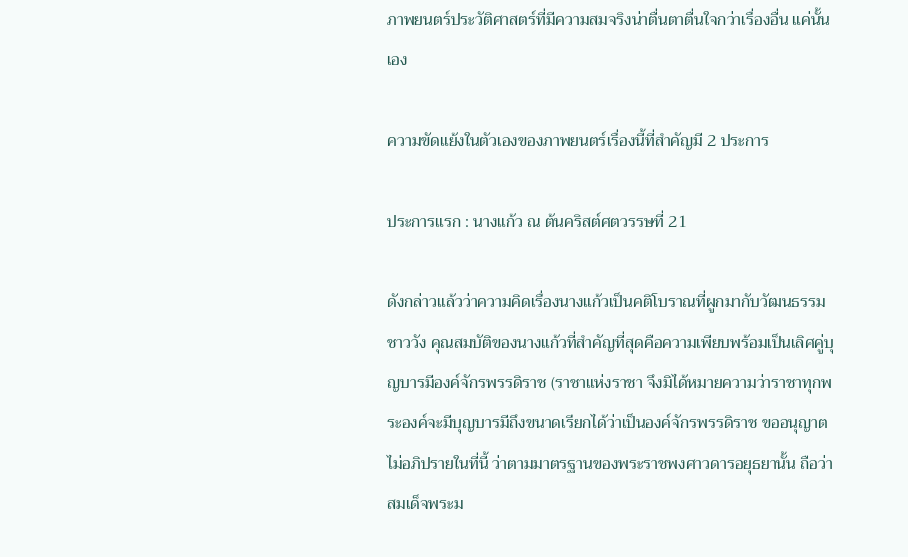ภาพยนตร์ประวัติศาสตร์ที่มีความสมจริงน่าตื่นตาตื่นใจกว่าเรื่องอื่น แค่นั้นเอง

ความขัดแย้งในตัวเองของภาพยนตร์เรื่องนี้ที่สำคัญมี 2 ประการ

ประการแรก : นางแก้ว ณ ต้นคริสต์ศตวรรษที่ 21

ดังกล่าวแล้วว่าความคิดเรื่องนางแก้วเป็นคติโบราณที่ผูกมากับวัฒนธรรมชาววัง คุณสมบัติของนางแก้วที่สำคัญที่สุดคือความเพียบพร้อมเป็นเลิศคู่บุญบารมีองค์จักรพรรดิราช (ราชาแห่งราชา จึงมิได้หมายความว่าราชาทุกพระองค์จะมีบุญบารมีถึงขนาดเรียกได้ว่าเป็นองค์จักรพรรดิราช ขออนุญาตไม่อภิปรายในที่นี้ ว่าตามมาตรฐานของพระราชพงศาวดารอยุธยานั้น ถือว่าสมเด็จพระม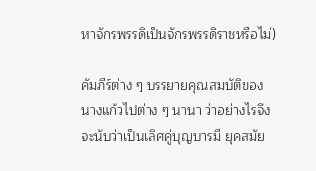หาจักรพรรดิเป็นจักรพรรดิราชหรือไม่)

คัมภีร์ต่าง ๆ บรรยายคุณสมบัติของนางแก้วไปต่าง ๆ นานา ว่าอย่างไรจึงจะนับว่าเป็นเลิศคู่บุญบารมี ยุคสมัย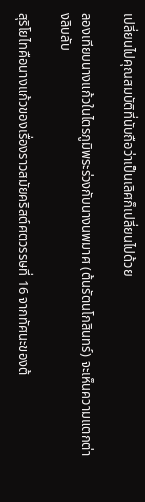เปลี่ยนไปคุณสมบัติที่นับถือว่าเป็นเลิศก็เปลี่ยนไปด้วย

ลองเทียบนางแก้วในไตรภูมิพระร่วงกับนางนพมาศ (ต้นรัตนโกสินทร์) จะเห็นความแตกต่างลิบลับ

สุริโยไทคือนางแก้วของเรื่องราวสมัยคริสต์ศตวรรษที่ 16 จากทัศนะของต้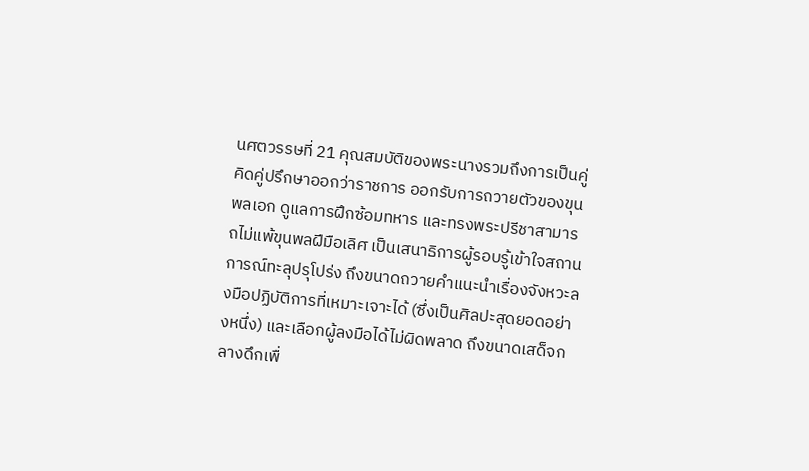นศตวรรษที่ 21 คุณสมบัติของพระนางรวมถึงการเป็นคู่คิดคู่ปรึกษาออกว่าราชการ ออกรับการถวายตัวของขุนพลเอก ดูแลการฝึกซ้อมทหาร และทรงพระปรีชาสามารถไม่แพ้ขุนพลฝีมือเลิศ เป็นเสนาธิการผู้รอบรู้เข้าใจสถานการณ์ทะลุปรุโปร่ง ถึงขนาดถวายคำแนะนำเรื่องจังหวะลงมือปฏิบัติการที่เหมาะเจาะได้ (ซึ่งเป็นศิลปะสุดยอดอย่างหนึ่ง) และเลือกผู้ลงมือได้ไม่ผิดพลาด ถึงขนาดเสด็จกลางดึกเพื่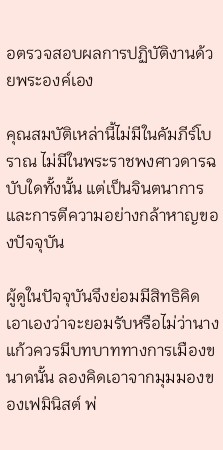อตรวจสอบผลการปฏิบัติงานด้วยพระองค์เอง

คุณสมบัติเหล่านี้ไม่มีในคัมภีร์โบราณ ไม่มีในพระราชพงศาวดารฉบับใดทั้งนั้น แต่เป็นจินตนาการและการตีความอย่างกล้าหาญของปัจจุบัน

ผู้ดูในปัจจุบันจึงย่อมมีสิทธิคิดเอาเองว่าจะยอมรับหรือไม่ว่านางแก้วควรมีบทบาททางการเมืองขนาดนั้น ลองคิดเอาจากมุมมองของเฟมินิสต์ พ่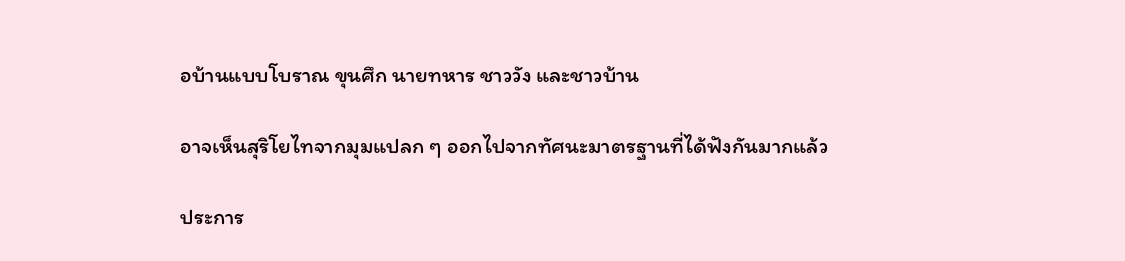อบ้านแบบโบราณ ขุนศึก นายทหาร ชาววัง และชาวบ้าน

อาจเห็นสุริโยไทจากมุมแปลก ๆ ออกไปจากทัศนะมาตรฐานที่ได้ฟังกันมากแล้ว

ประการ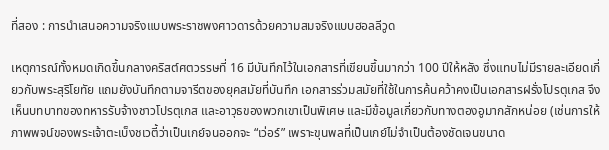ที่สอง : การนำเสนอความจริงแบบพระราชพงศาวดารด้วยความสมจริงแบบฮอลลีวูด

เหตุการณ์ทั้งหมดเกิดขึ้นกลางคริสต์ศตวรรษที่ 16 มีบันทึกไว้ในเอกสารที่เขียนขึ้นมากว่า 100 ปีให้หลัง ซึ่งแทบไม่มีรายละเอียดเกี่ยวกับพระสุริโยทัย แถมยังบันทึกตามจารีตของยุคสมัยที่บันทึก เอกสารร่วมสมัยที่ใช้ในการค้นคว้าคงเป็นเอกสารฝรั่งโปรตุเกส จึงเห็นบทบาทของทหารรับจ้างชาวโปรตุเกส และอาวุธของพวกเขาเป็นพิเศษ และมีข้อมูลเกี่ยวกับทางตองอูมากสักหน่อย (เช่นการให้ภาพพจน์ของพระเจ้าตะเบ็งชเวตี้ว่าเป็นเกย์จนออกจะ “เว่อร์” เพราะขุนพลที่เป็นเกย์ไม่จำเป็นต้องชัดเจนขนาด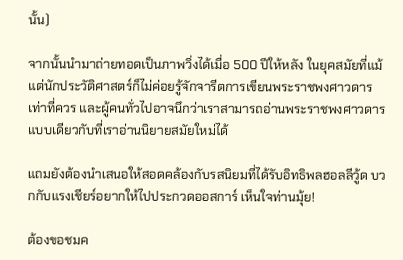นั้น)

จากนั้นนำมาถ่ายทอดเป็นภาพวิ่งได้เมื่อ 500 ปีให้หลัง ในยุคสมัยที่แม้แต่นักประวัติศาสตร์ก็ไม่ค่อยรู้จักจารีตการเขียนพระราชพงศาวดารเท่าที่ควร และผู้คนทั่วไปอาจนึกว่าเราสามารถอ่านพระราชพงศาวดารแบบเดียวกับที่เราอ่านนิยายสมัยใหม่ได้

แถมยังต้องนำเสนอให้สอดคล้องกับรสนิยมที่ได้รับอิทธิพลฮอลลีวู้ด บวกกับแรงเชียร์อยากให้ไปประกวดออสการ์ เห็นใจท่านมุ้ย!

ต้องขอชมค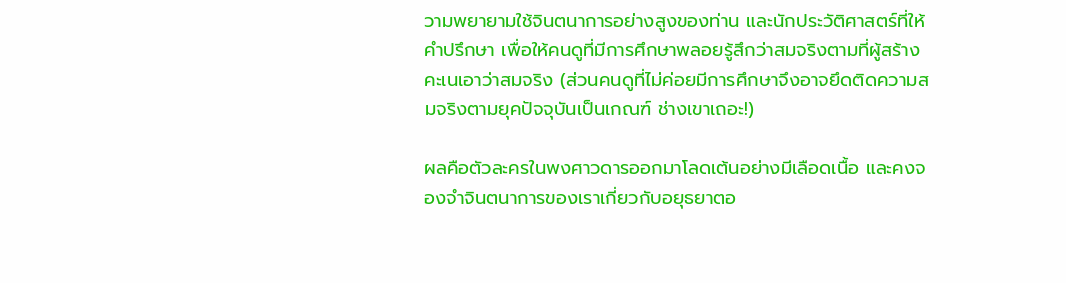วามพยายามใช้จินตนาการอย่างสูงของท่าน และนักประวัติศาสตร์ที่ให้คำปรึกษา เพื่อให้คนดูที่มีการศึกษาพลอยรู้สึกว่าสมจริงตามที่ผู้สร้างคะเนเอาว่าสมจริง (ส่วนคนดูที่ไม่ค่อยมีการศึกษาจึงอาจยึดติดความสมจริงตามยุคปัจจุบันเป็นเกณฑ์ ช่างเขาเถอะ!)

ผลคือตัวละครในพงศาวดารออกมาโลดเต้นอย่างมีเลือดเนื้อ และคงจองจำจินตนาการของเราเกี่ยวกับอยุธยาตอ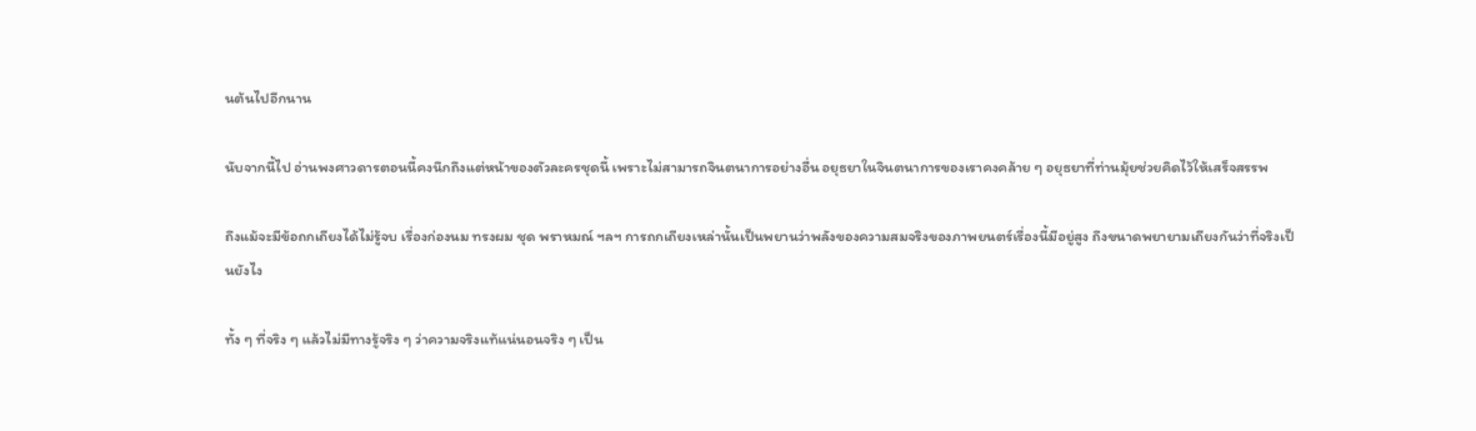นต้นไปอีกนาน

นับจากนี้ไป อ่านพงศาวดารตอนนี้คงนึกถึงแต่หน้าของตัวละครชุดนี้ เพราะไม่สามารถจินตนาการอย่างอื่น อยุธยาในจินตนาการของเราคงคล้าย ๆ อยุธยาที่ท่านมุ้ยช่วยคิดไว้ให้เสร็จสรรพ

ถึงแม้จะมีข้อถกเถียงได้ไม่รู้จบ เรื่องก่องนม ทรงผม ชุด พราหมณ์ ฯลฯ การถกเถียงเหล่านั้นเป็นพยานว่าพลังของความสมจริงของภาพยนตร์เรื่องนี้มีอยู่สูง ถึงขนาดพยายามเถียงกันว่าที่จริงเป็นยังไง

ทั้ง ๆ ที่จริง ๆ แล้วไม่มีทางรู้จริง ๆ ว่าความจริงแท้แน่นอนจริง ๆ เป็น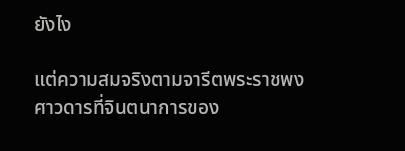ยังไง

แต่ความสมจริงตามจารีตพระราชพงศาวดารที่จินตนาการของ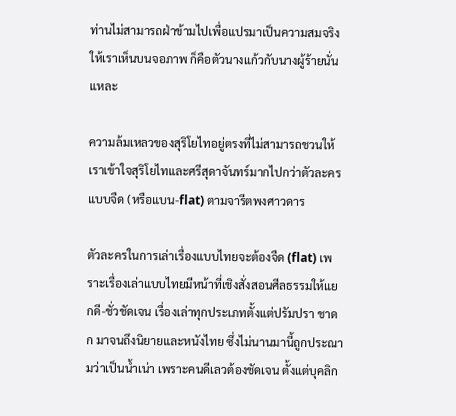ท่านไม่สามารถฝ่าข้ามไปเพื่อแปรมาเป็นความสมจริงให้เราเห็นบนจอภาพ ก็คือตัวนางแก้วกับนางผู้ร้ายนั่นแหละ

ความล้มเหลวของสุริโยไทอยู่ตรงที่ไม่สามารถชวนให้เราเข้าใจสุริโยไทและศรีสุดาจันทร์มากไปกว่าตัวละครแบบจืด (หรือแบน-flat) ตามจารีตพงศาวดาร

ตัวละครในการเล่าเรื่องแบบไทยจะต้องจืด (flat) เพราะเรื่องเล่าแบบไทยมีหน้าที่เชิงสั่งสอนศีลธรรมให้แยกดี-ชั่วชัดเจน เรื่องเล่าทุกประเภทตั้งแต่ปรัมปรา ชาดก มาจนถึงนิยายและหนังไทย ซึ่งไม่นานมานี้ถูกประณามว่าเป็นน้ำเน่า เพราะคนดีเลวต้องชัดเจน ตั้งแต่บุคลิก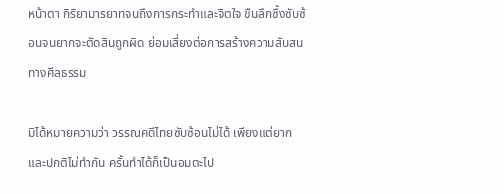หน้าตา กิริยามารยาทจนถึงการกระทำและจิตใจ ขืนลึกซึ้งซับซ้อนจนยากจะตัดสินถูกผิด ย่อมเสี่ยงต่อการสร้างความสับสนทางศีลธรรม

มิได้หมายความว่า วรรณคดีไทยซับซ้อนไม่ได้ เพียงแต่ยากและปกติไม่ทำกัน ครั้นทำได้ก็เป็นอมตะไป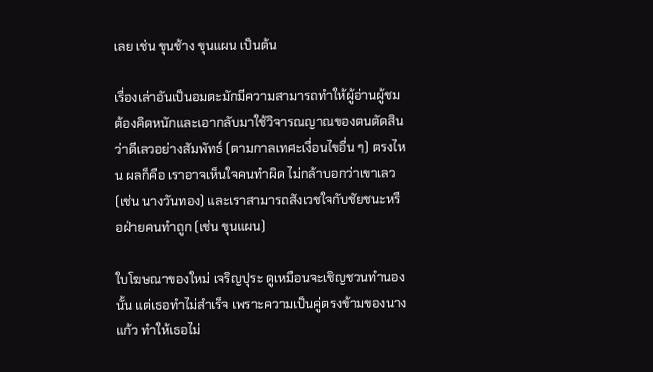เลย เช่น ขุนช้าง ขุนแผน เป็นต้น

เรื่องเล่าอันเป็นอมตะมักมีความสามารถทำให้ผู้อ่านผู้ชมต้องคิดหนักและเอากลับมาใช้วิจารณญาณของตนตัดสิน ว่าดีเลวอย่างสัมพัทธ์ (ตามกาลเทศะเงื่อนไขอื่น ๆ) ตรงไหน ผลก็คือ เราอาจเห็นใจคนทำผิด ไม่กล้าบอกว่าเขาเลว (เช่น นางวันทอง) และเราสามารถสังเวชใจกับชัยชนะหรือฝ่ายคนทำถูก (เช่น ขุนแผน)

ใบโฆษณาของใหม่ เจริญปุระ ดูเหมือนจะเชิญชวนทำนองนั้น แต่เธอทำไม่สำเร็จ เพราะความเป็นคู่ตรงข้ามของนางแก้ว ทำให้เธอไม่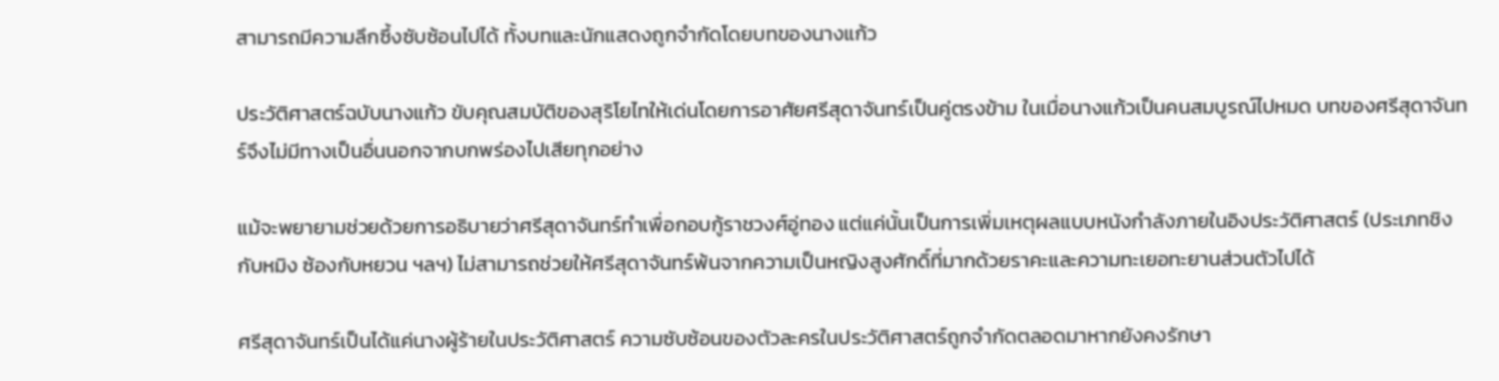สามารถมีความลึกซึ้งซับซ้อนไปได้ ทั้งบทและนักแสดงถูกจำกัดโดยบทของนางแก้ว

ประวัติศาสตร์ฉบับนางแก้ว ขับคุณสมบัติของสุริโยไทให้เด่นโดยการอาศัยศรีสุดาจันทร์เป็นคู่ตรงข้าม ในเมื่อนางแก้วเป็นคนสมบูรณ์ไปหมด บทของศรีสุดาจันทร์จึงไม่มีทางเป็นอื่นนอกจากบกพร่องไปเสียทุกอย่าง

แม้จะพยายามช่วยด้วยการอธิบายว่าศรีสุดาจันทร์ทำเพื่อกอบกู้ราชวงศ์อู่ทอง แต่แค่นั้นเป็นการเพิ่มเหตุผลแบบหนังกำลังภายในอิงประวัติศาสตร์ (ประเภทชิงกับหมิง ซ้องกับหยวน ฯลฯ) ไม่สามารถช่วยให้ศรีสุดาจันทร์พ้นจากความเป็นหญิงสูงศักดิ์ที่มากด้วยราคะและความทะเยอทะยานส่วนตัวไปได้

ศรีสุดาจันทร์เป็นได้แค่นางผู้ร้ายในประวัติศาสตร์ ความซับซ้อนของตัวละครในประวัติศาสตร์ถูกจำกัดตลอดมาหากยังคงรักษา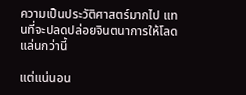ความเป็นประวัติศาสตร์มากไป แทนที่จะปลดปล่อยจินตนาการให้โลดแล่นกว่านี้

แต่แน่นอน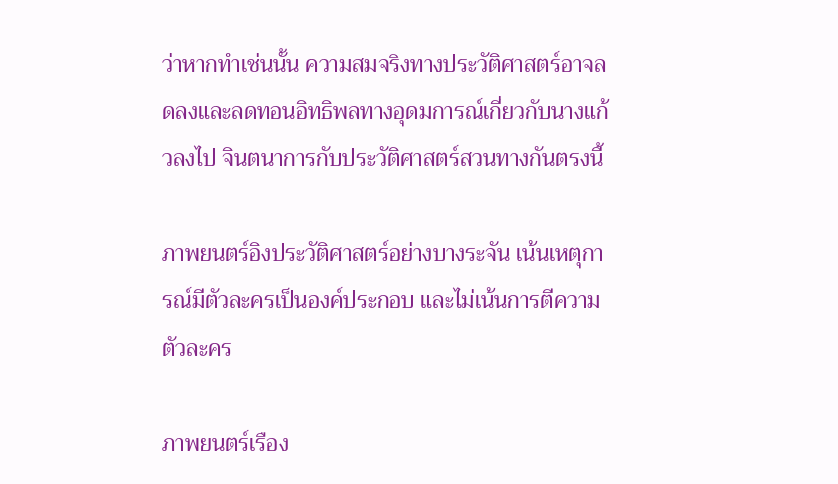ว่าหากทำเช่นนั้น ความสมจริงทางประวัติศาสตร์อาจลดลงและลดทอนอิทธิพลทางอุดมการณ์เกี่ยวกับนางแก้วลงไป จินตนาการกับประวัติศาสตร์สวนทางกันตรงนี้

ภาพยนตร์อิงประวัติศาสตร์อย่างบางระจัน เน้นเหตุการณ์มีตัวละครเป็นองค์ประกอบ และไม่เน้นการตีความตัวละคร

ภาพยนตร์เรือง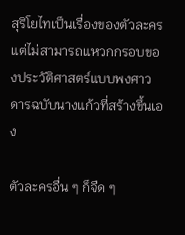สุริโยไทเป็นเรื่องของตัวละคร แต่ไม่สามารถแหวกกรอบของประวัติศาสตร์แบบพงศาวดารฉบับนางแก้วที่สร้างขึ้นเอง

ตัวละครอื่น ๆ ก็จืด ๆ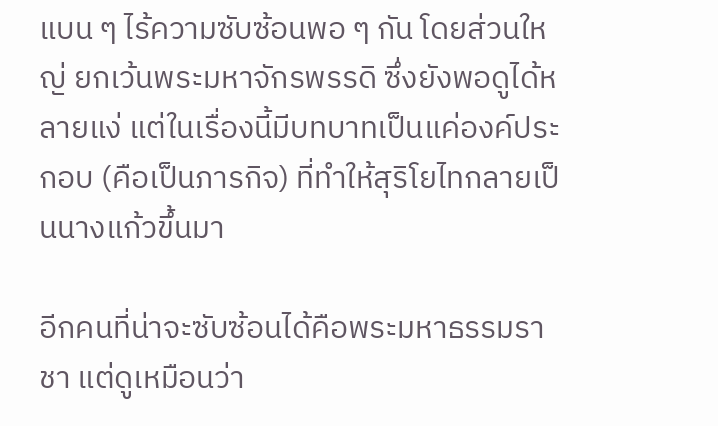แบน ๆ ไร้ความซับซ้อนพอ ๆ กัน โดยส่วนใหญ่ ยกเว้นพระมหาจักรพรรดิ ซึ่งยังพอดูได้หลายแง่ แต่ในเรื่องนี้มีบทบาทเป็นแค่องค์ประกอบ (คือเป็นภารกิจ) ที่ทำให้สุริโยไทกลายเป็นนางแก้วขึ้นมา

อีกคนที่น่าจะซับซ้อนได้คือพระมหาธรรมราชา แต่ดูเหมือนว่า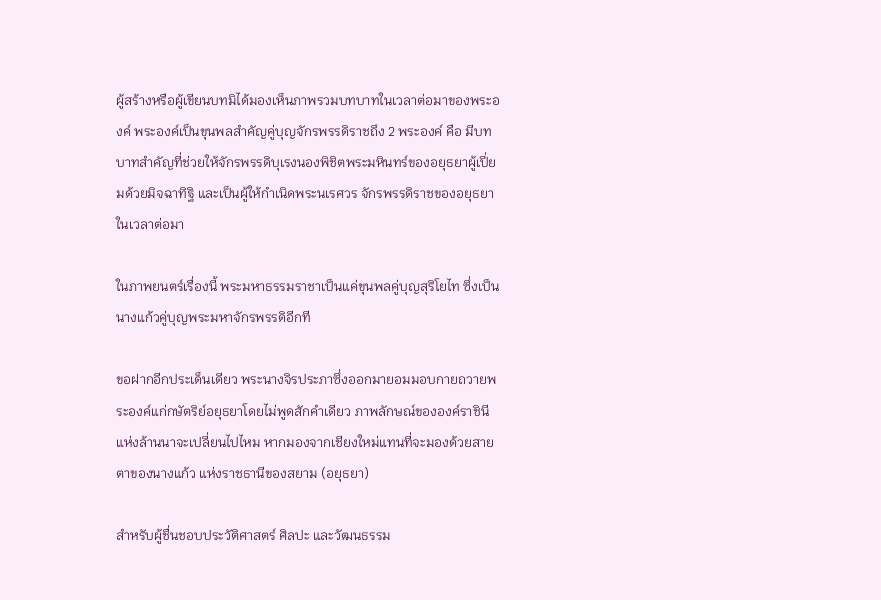ผู้สร้างหรือผู้เขียนบทมิได้มองเห็นภาพรวมบทบาทในเวลาต่อมาของพระองค์ พระองค์เป็นขุนพลสำคัญคู่บุญจักรพรรดิราชถึง 2 พระองค์ คือ มีบทบาทสำคัญที่ช่วยให้จักรพรรดิบุเรงนองพิชิตพระมหินทร์ของอยุธยาผู้เปี่ยมด้วยมิจฉาทิฐิ และเป็นผู้ให้กำเนิดพระนเรศวร จักรพรรดิราชของอยุธยาในเวลาต่อมา

ในภาพยนตร์เรื่องนี้ พระมหาธรรมราชาเป็นแค่ขุนพลคู่บุญสุริโยไท ซึ่งเป็นนางแก้วคู่บุญพระมหาจักรพรรดิอีกที

ขอฝากอีกประเด็นเดียว พระนางจิรประภาซึ่งออกมายอมมอบกายถวายพระองค์แก่กษัตริย์อยุธยาโดยไม่พูดสักคำเดียว ภาพลักษณ์ขององค์ราชินีแห่งล้านนาจะเปลี่ยนไปไหม หากมองจากเชียงใหม่แทนที่จะมองด้วยสายตาของนางแก้ว แห่งราชธานีของสยาม (อยุธยา)

สำหรับผู้ชื่นชอบประวัติศาสตร์ ศิลปะ และวัฒนธรรม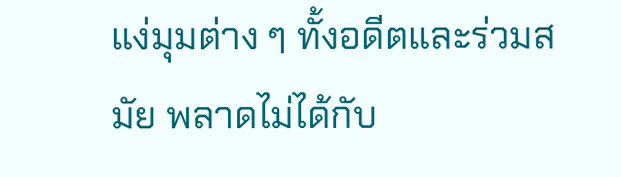แง่มุมต่าง ๆ ทั้งอดีตและร่วมสมัย พลาดไม่ได้กับ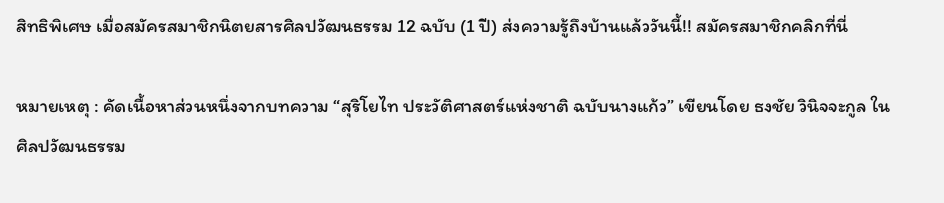สิทธิพิเศษ เมื่อสมัครสมาชิกนิตยสารศิลปวัฒนธรรม 12 ฉบับ (1 ปี) ส่งความรู้ถึงบ้านแล้ววันนี้!! สมัครสมาชิกคลิกที่นี่

หมายเหตุ : คัดเนื้อหาส่วนหนึ่งจากบทความ “สุริโยไท ประวัติศาสตร์แห่งชาติ ฉบับนางแก้ว” เขียนโดย ธงชัย วินิจจะกูล ในศิลปวัฒนธรรม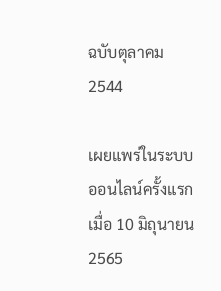ฉบับตุลาคม 2544

เผยแพร่ในระบบออนไลน์ครั้งแรกเมื่อ 10 มิถุนายน 2565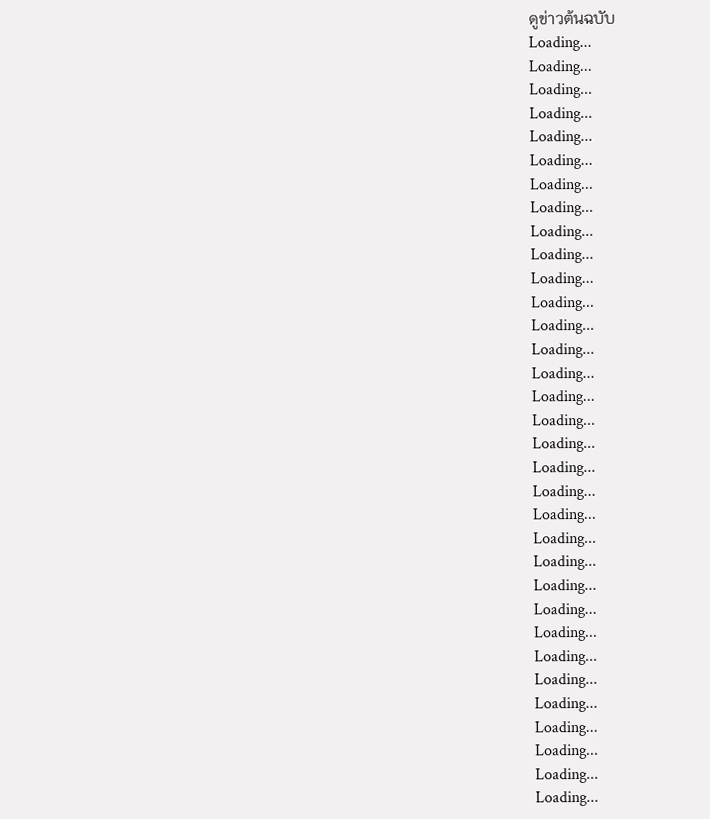ดูข่าวต้นฉบับ
Loading...
Loading...
Loading...
Loading...
Loading...
Loading...
Loading...
Loading...
Loading...
Loading...
Loading...
Loading...
Loading...
Loading...
Loading...
Loading...
Loading...
Loading...
Loading...
Loading...
Loading...
Loading...
Loading...
Loading...
Loading...
Loading...
Loading...
Loading...
Loading...
Loading...
Loading...
Loading...
Loading...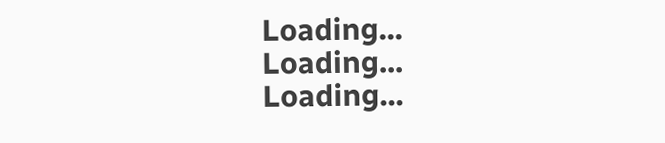Loading...
Loading...
Loading...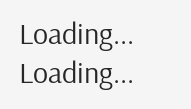Loading...
Loading...